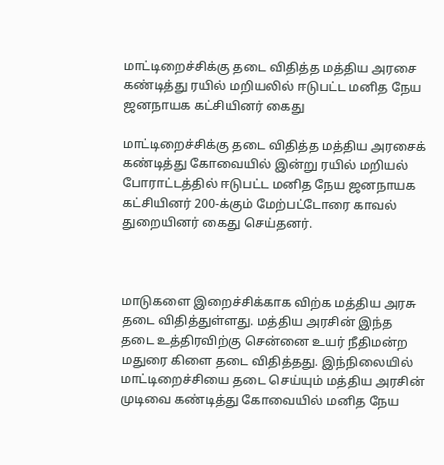மாட்டிறைச்சிக்கு தடை விதித்த மத்திய அரசை கண்டித்து ரயில் மறியலில் ஈடுபட்ட மனித நேய ஜனநாயக கட்சியினர் கைது

மாட்டிறைச்சிக்கு தடை விதித்த மத்திய அரசைக் கண்டித்து கோவையில் இன்று ரயில் மறியல் போராட்டத்தில் ஈடுபட்ட மனித நேய ஜனநாயக கட்சியினர் 200-க்கும் மேற்பட்டோரை காவல் துறையினர் கைது செய்தனர்.



மாடுகளை இறைச்சிக்காக விற்க மத்திய அரசு தடை விதித்துள்ளது. மத்திய அரசின் இந்த தடை உத்திரவிற்கு சென்னை உயர் நீதிமன்ற மதுரை கிளை தடை விதித்தது. இந்நிலையில் மாட்டிறைச்சியை தடை செய்யும் மத்திய அரசின் முடிவை கண்டித்து கோவையில் மனித நேய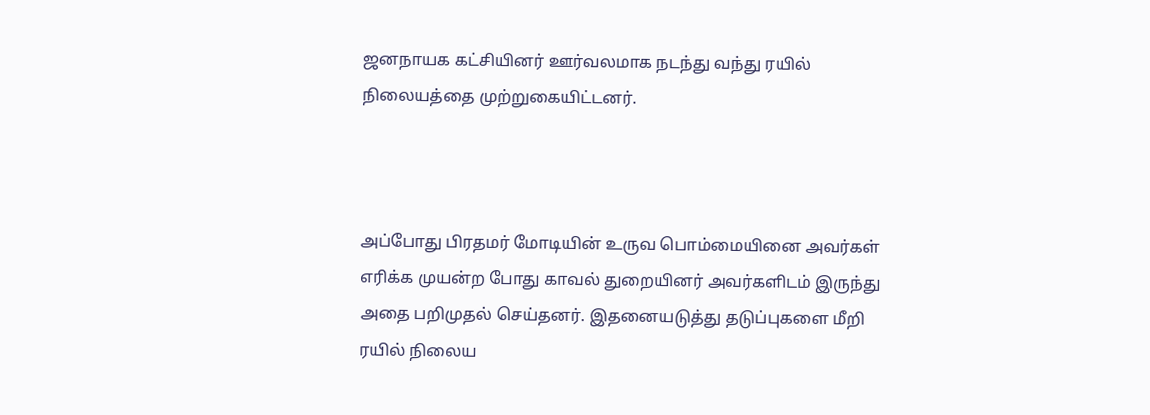ஜனநாயக கட்சியினர் ஊர்வலமாக நடந்து வந்து ரயில் நிலையத்தை முற்றுகையிட்டனர்.



அப்போது பிரதமர் மோடியின் உருவ பொம்மையினை அவர்கள் எரிக்க முயன்ற போது காவல் துறையினர் அவர்களிடம் இருந்து அதை பறிமுதல் செய்தனர். இதனையடுத்து தடுப்புகளை மீறி ரயில் நிலைய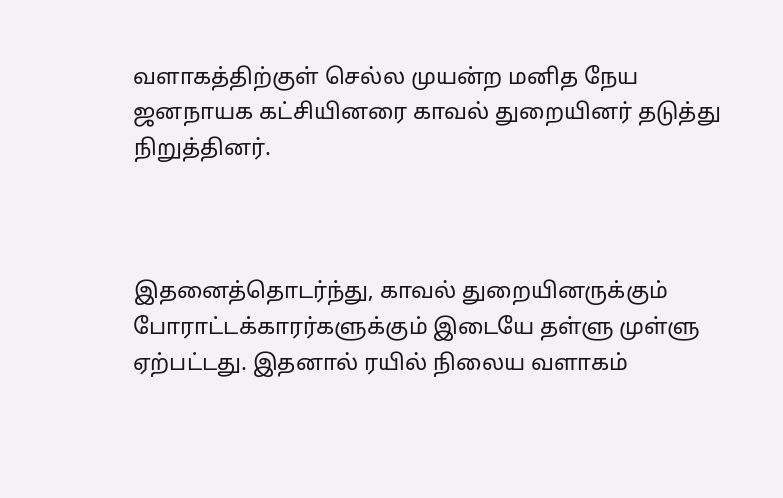வளாகத்திற்குள் செல்ல முயன்ற மனித நேய ஜனநாயக கட்சியினரை காவல் துறையினர் தடுத்து நிறுத்தினர்.



இதனைத்தொடர்ந்து, காவல் துறையினருக்கும் போராட்டக்காரர்களுக்கும் இடையே தள்ளு முள்ளு ஏற்பட்டது. இதனால் ரயில் நிலைய வளாகம்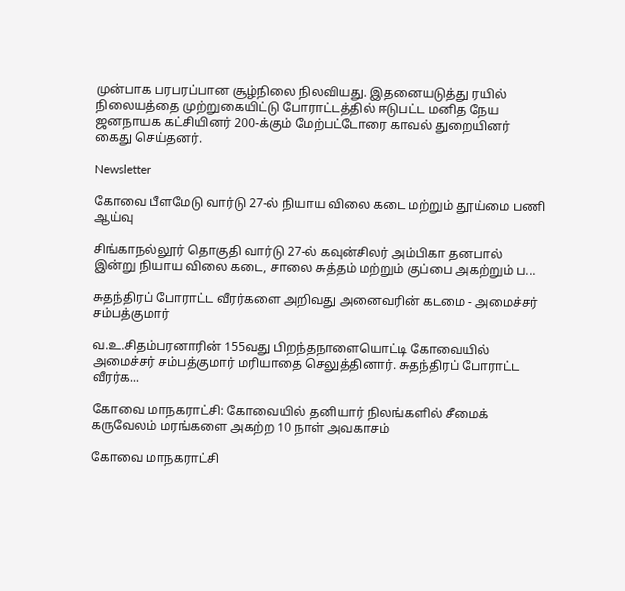முன்பாக பரபரப்பான சூழ்நிலை நிலவியது. இதனையடுத்து ரயில் நிலையத்தை முற்றுகையிட்டு போராட்டத்தில் ஈடுபட்ட மனித நேய ஜனநாயக கட்சியினர் 200-க்கும் மேற்பட்டோரை காவல் துறையினர் கைது செய்தனர்.

Newsletter

கோவை பீளமேடு வார்டு 27-ல் நியாய விலை கடை மற்றும் தூய்மை பணி ஆய்வு

சிங்காநல்லூர் தொகுதி வார்டு 27-ல் கவுன்சிலர் அம்பிகா தனபால் இன்று நியாய விலை கடை, சாலை சுத்தம் மற்றும் குப்பை அகற்றும் ப...

சுதந்திரப் போராட்ட வீரர்களை அறிவது அனைவரின் கடமை - அமைச்சர் சம்பத்குமார்

வ.உ.சிதம்பரனாரின் 155வது பிறந்தநாளையொட்டி கோவையில் அமைச்சர் சம்பத்குமார் மரியாதை செலுத்தினார். சுதந்திரப் போராட்ட வீரர்க...

கோவை மாநகராட்சி: கோவையில் தனியார் நிலங்களில் சீமைக் கருவேலம் மரங்களை அகற்ற 10 நாள் அவகாசம்

கோவை மாநகராட்சி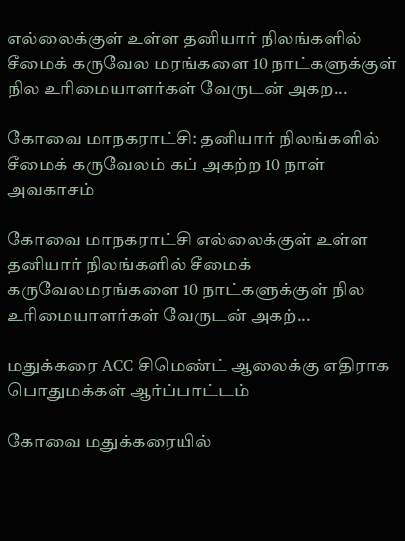எல்லைக்குள் உள்ள தனியார் நிலங்களில் சீமைக் கருவேல மரங்களை 10 நாட்களுக்குள் நில உரிமையாளர்கள் வேருடன் அகற...

கோவை மாநகராட்சி: தனியார் நிலங்களில் சீமைக் கருவேலம் கப் அகற்ற 10 நாள் அவகாசம்

கோவை மாநகராட்சி எல்லைக்குள் உள்ள தனியார் நிலங்களில் சீமைக் கருவேலமரங்களை 10 நாட்களுக்குள் நில உரிமையாளர்கள் வேருடன் அகற்...

மதுக்கரை ACC சிமெண்ட் ஆலைக்கு எதிராக பொதுமக்கள் ஆர்ப்பாட்டம்

கோவை மதுக்கரையில்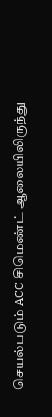செயல்படும் ACC சிமெண்ட் ஆலையிலிருந்து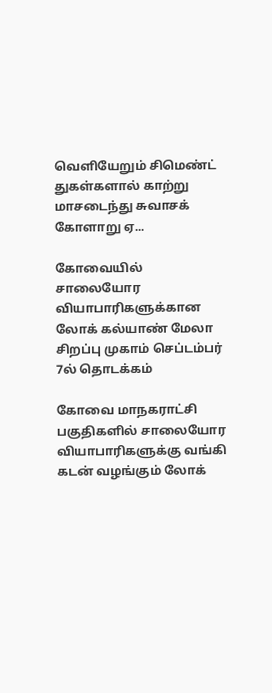வெளியேறும் சிமெண்ட் துகள்களால் காற்று மாசடைந்து சுவாசக் கோளாறு ஏ...

கோவையில் சாலையோர வியாபாரிகளுக்கான லோக் கல்யாண் மேலா சிறப்பு முகாம் செப்டம்பர் 7ல் தொடக்கம்

கோவை மாநகராட்சி பகுதிகளில் சாலையோர வியாபாரிகளுக்கு வங்கி கடன் வழங்கும் லோக்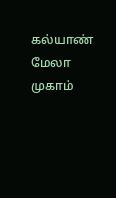கல்யாண் மேலா முகாம்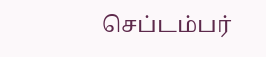செப்டம்பர்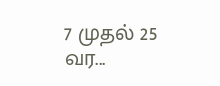7 முதல் 25 வர...